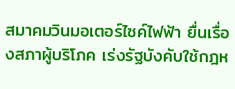สมาคมวินมอเตอร์ไซค์ไฟฟ้า ยื่นเรื่องสภาผู้บริโภค เร่งรัฐบังคับใช้กฎห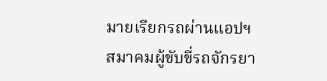มายเรียกรถผ่านแอปฯ
สมาคมผู้ขับขี่รถจักรยา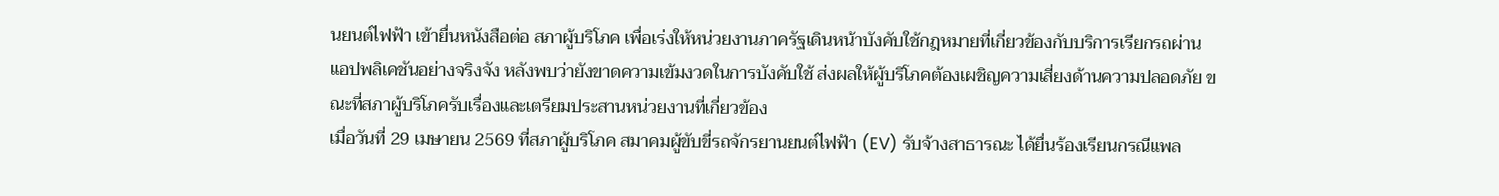นยนต์ไฟฟ้า เข้ายื่นหนังสือต่อ สภาผู้บริโภค เพื่อเร่งให้หน่วยงานภาครัฐเดินหน้าบังคับใช้กฎหมายที่เกี่ยวข้องกับบริการเรียกรถผ่านแอปพลิเคชันอย่างจริงจัง หลังพบว่ายังขาดความเข้มงวดในการบังคับใช้ ส่งผลให้ผู้บริโภคต้องเผชิญความเสี่ยงด้านความปลอดภัย ขณะที่สภาผู้บริโภครับเรื่องและเตรียมประสานหน่วยงานที่เกี่ยวข้อง
เมื่อวันที่ 29 เมษายน 2569 ที่สภาผู้บริโภค สมาคมผู้ขับขี่รถจักรยานยนต์ไฟฟ้า (EV) รับจ้างสาธารณะ ได้ยื่นร้องเรียนกรณีแพล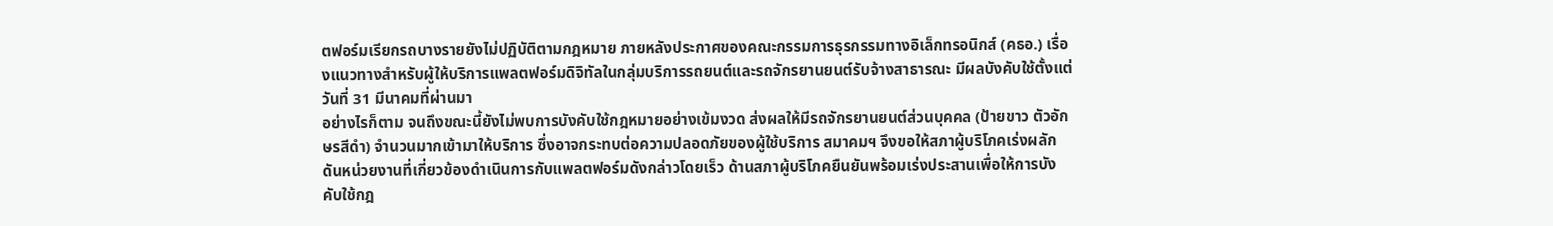ตฟอร์มเรียกรถบางรายยังไม่ปฏิบัติตามกฎหมาย ภายหลังประกาศของคณะกรรมการธุรกรรมทางอิเล็กทรอนิกส์ (คธอ.) เรื่องแนวทางสำหรับผู้ให้บริการแพลตฟอร์มดิจิทัลในกลุ่มบริการรถยนต์และรถจักรยานยนต์รับจ้างสาธารณะ มีผลบังคับใช้ตั้งแต่วันที่ 31 มีนาคมที่ผ่านมา
อย่างไรก็ตาม จนถึงขณะนี้ยังไม่พบการบังคับใช้กฎหมายอย่างเข้มงวด ส่งผลให้มีรถจักรยานยนต์ส่วนบุคคล (ป้ายขาว ตัวอักษรสีดำ) จำนวนมากเข้ามาให้บริการ ซึ่งอาจกระทบต่อความปลอดภัยของผู้ใช้บริการ สมาคมฯ จึงขอให้สภาผู้บริโภคเร่งผลักดันหน่วยงานที่เกี่ยวข้องดำเนินการกับแพลตฟอร์มดังกล่าวโดยเร็ว ด้านสภาผู้บริโภคยืนยันพร้อมเร่งประสานเพื่อให้การบังคับใช้กฎ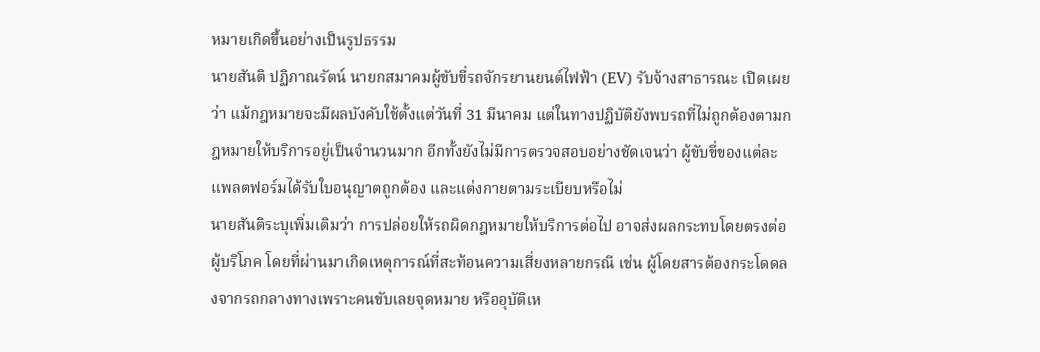หมายเกิดขึ้นอย่างเป็นรูปธรรม
นายสันติ ปฏิภาณรัตน์ นายกสมาคมผู้ขับขี่รถจักรยานยนต์ไฟฟ้า (EV) รับจ้างสาธารณะ เปิดเผยว่า แม้กฎหมายจะมีผลบังคับใช้ตั้งแต่วันที่ 31 มีนาคม แต่ในทางปฏิบัติยังพบรถที่ไม่ถูกต้องตามกฎหมายให้บริการอยู่เป็นจำนวนมาก อีกทั้งยังไม่มีการตรวจสอบอย่างชัดเจนว่า ผู้ขับขี่ของแต่ละแพลตฟอร์มได้รับใบอนุญาตถูกต้อง และแต่งกายตามระเบียบหรือไม่
นายสันติระบุเพิ่มเติมว่า การปล่อยให้รถผิดกฎหมายให้บริการต่อไป อาจส่งผลกระทบโดยตรงต่อผู้บริโภค โดยที่ผ่านมาเกิดเหตุการณ์ที่สะท้อนความเสี่ยงหลายกรณี เช่น ผู้โดยสารต้องกระโดดลงจากรถกลางทางเพราะคนขับเลยจุดหมาย หรืออุบัติเห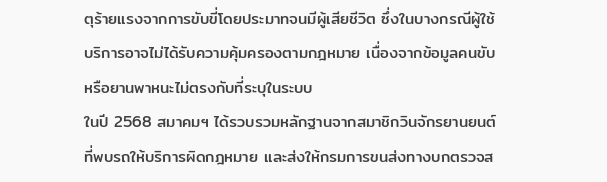ตุร้ายแรงจากการขับขี่โดยประมาทจนมีผู้เสียชีวิต ซึ่งในบางกรณีผู้ใช้บริการอาจไม่ได้รับความคุ้มครองตามกฎหมาย เนื่องจากข้อมูลคนขับหรือยานพาหนะไม่ตรงกับที่ระบุในระบบ
ในปี 2568 สมาคมฯ ได้รวบรวมหลักฐานจากสมาชิกวินจักรยานยนต์ที่พบรถให้บริการผิดกฎหมาย และส่งให้กรมการขนส่งทางบกตรวจส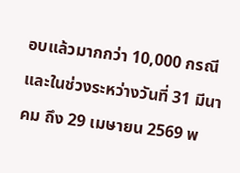อบแล้วมากกว่า 10,000 กรณี และในช่วงระหว่างวันที่ 31 มีนาคม ถึง 29 เมษายน 2569 พ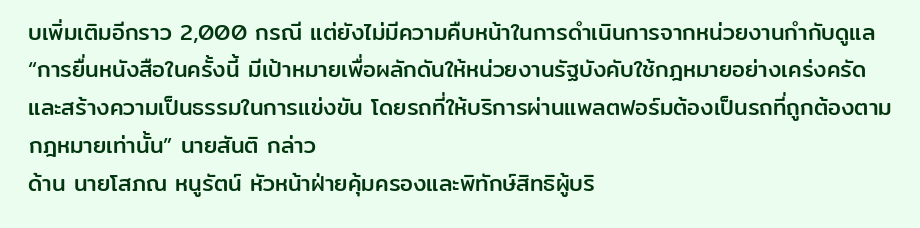บเพิ่มเติมอีกราว 2,000 กรณี แต่ยังไม่มีความคืบหน้าในการดำเนินการจากหน่วยงานกำกับดูแล
“การยื่นหนังสือในครั้งนี้ มีเป้าหมายเพื่อผลักดันให้หน่วยงานรัฐบังคับใช้กฎหมายอย่างเคร่งครัด และสร้างความเป็นธรรมในการแข่งขัน โดยรถที่ให้บริการผ่านแพลตฟอร์มต้องเป็นรถที่ถูกต้องตามกฎหมายเท่านั้น” นายสันติ กล่าว
ด้าน นายโสภณ หนูรัตน์ หัวหน้าฝ่ายคุ้มครองและพิทักษ์สิทธิผู้บริ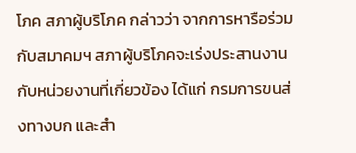โภค สภาผู้บริโภค กล่าวว่า จากการหารือร่วมกับสมาคมฯ สภาผู้บริโภคจะเร่งประสานงานกับหน่วยงานที่เกี่ยวข้อง ได้แก่ กรมการขนส่งทางบก และสำ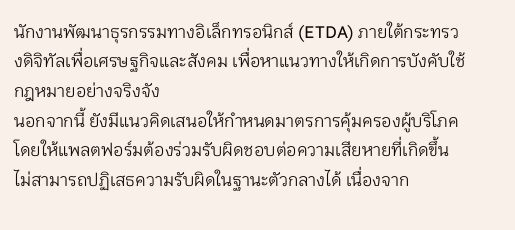นักงานพัฒนาธุรกรรมทางอิเล็กทรอนิกส์ (ETDA) ภายใต้กระทรวงดิจิทัลเพื่อเศรษฐกิจและสังคม เพื่อหาแนวทางให้เกิดการบังคับใช้กฎหมายอย่างจริงจัง
นอกจากนี้ ยังมีแนวคิดเสนอให้กำหนดมาตรการคุ้มครองผู้บริโภค โดยให้แพลตฟอร์มต้องร่วมรับผิดชอบต่อความเสียหายที่เกิดขึ้น ไม่สามารถปฏิเสธความรับผิดในฐานะตัวกลางได้ เนื่องจาก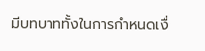มีบทบาททั้งในการกำหนดเงื่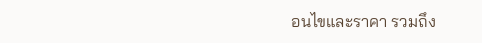อนไขและราคา รวมถึง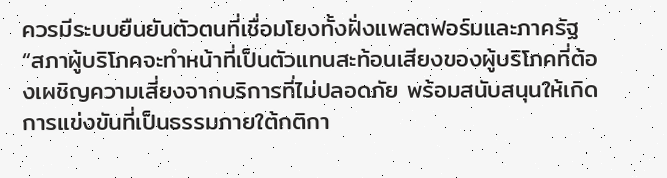ควรมีระบบยืนยันตัวตนที่เชื่อมโยงทั้งฝั่งแพลตฟอร์มและภาครัฐ
“สภาผู้บริโภคจะทำหน้าที่เป็นตัวแทนสะท้อนเสียงของผู้บริโภคที่ต้องเผชิญความเสี่ยงจากบริการที่ไม่ปลอดภัย พร้อมสนับสนุนให้เกิดการแข่งขันที่เป็นธรรมภายใต้กติกา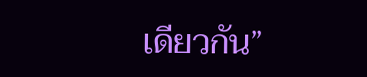เดียวกัน”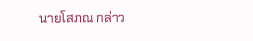นายโสภณ กล่าว